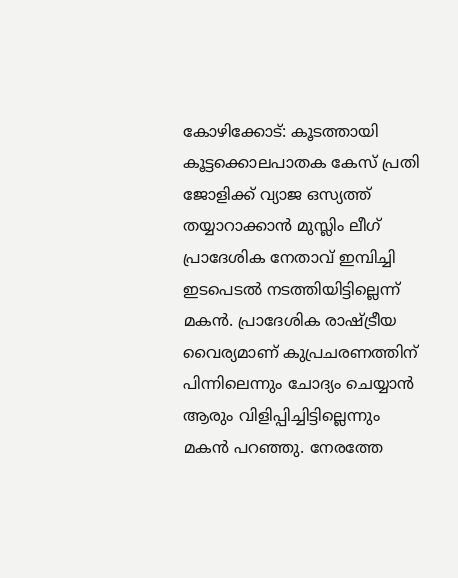കോഴിക്കോട്: കൂടത്തായി കൂട്ടക്കൊലപാതക കേസ് പ്രതി ജോളിക്ക് വ്യാജ ഒസ്യത്ത് തയ്യാറാക്കാൻ മുസ്ലിം ലീഗ് പ്രാദേശിക നേതാവ് ഇമ്പിച്ചി ഇടപെടൽ നടത്തിയിട്ടില്ലെന്ന് മകൻ. പ്രാദേശിക രാഷ്ട്രീയ വൈര്യമാണ് കുപ്രചരണത്തിന് പിന്നിലെന്നും ചോദ്യം ചെയ്യാൻ ആരും വിളിപ്പിച്ചിട്ടില്ലെന്നും മകൻ പറഞ്ഞു. നേരത്തേ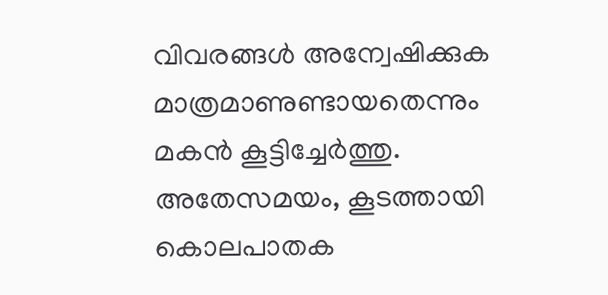വിവരങ്ങൾ അന്വേഷിക്കുക മാത്രമാണുണ്ടായതെന്നും മകൻ കൂട്ടിച്ചേർത്തു.
അതേസമയം, കൂടത്തായി കൊലപാതക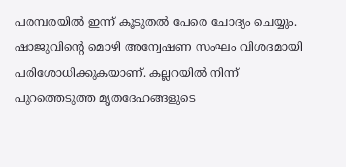പരമ്പരയിൽ ഇന്ന് കൂടുതൽ പേരെ ചോദ്യം ചെയ്യും. ഷാജുവിന്റെ മൊഴി അന്വേഷണ സംഘം വിശദമായി പരിശോധിക്കുകയാണ്. കല്ലറയിൽ നിന്ന് പുറത്തെടുത്ത മൃതദേഹങ്ങളുടെ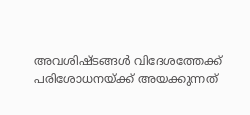അവശിഷ്ടങ്ങൾ വിദേശത്തേക്ക് പരിശോധനയ്ക്ക് അയക്കുന്നത്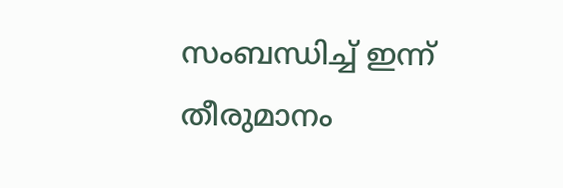സംബന്ധിച്ച് ഇന്ന് തീരുമാനം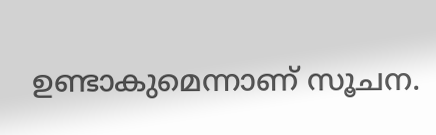ഉണ്ടാകുമെന്നാണ് സൂചന.